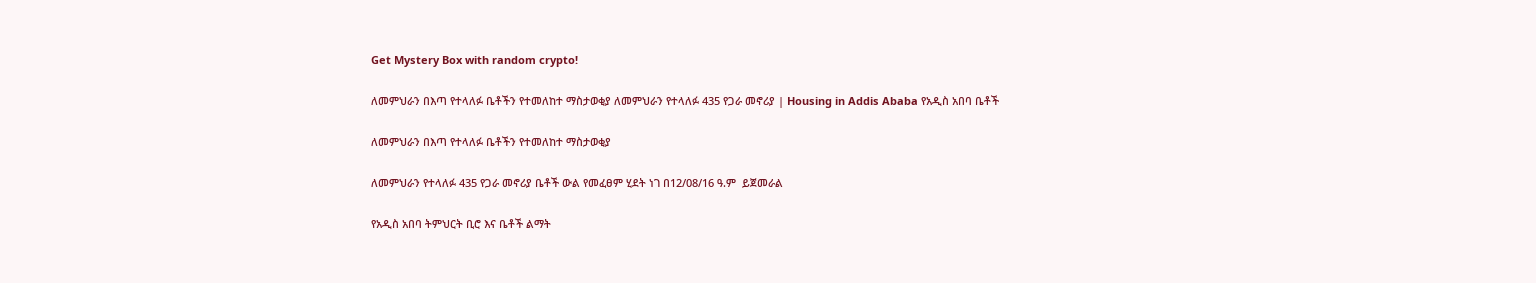Get Mystery Box with random crypto!

ለመምህራን በእጣ የተላለፉ ቤቶችን የተመለከተ ማስታወቂያ ለመምህራን የተላለፉ 435 የጋራ መኖሪያ | Housing in Addis Ababa የአዲስ አበባ ቤቶች

ለመምህራን በእጣ የተላለፉ ቤቶችን የተመለከተ ማስታወቂያ

ለመምህራን የተላለፉ 435 የጋራ መኖሪያ ቤቶች ውል የመፈፀም ሂደት ነገ በ12/08/16 ዓ.ም  ይጀመራል

የአዲስ አበባ ትምህርት ቢሮ እና ቤቶች ልማት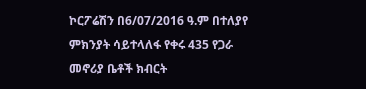ኮርፖሬሽን በ6/07/2016 ዓ.ም በተለያየ ምክንያት ሳይተላለፋ የቀሩ 435 የጋራ መኖሪያ ቤቶች ክብርት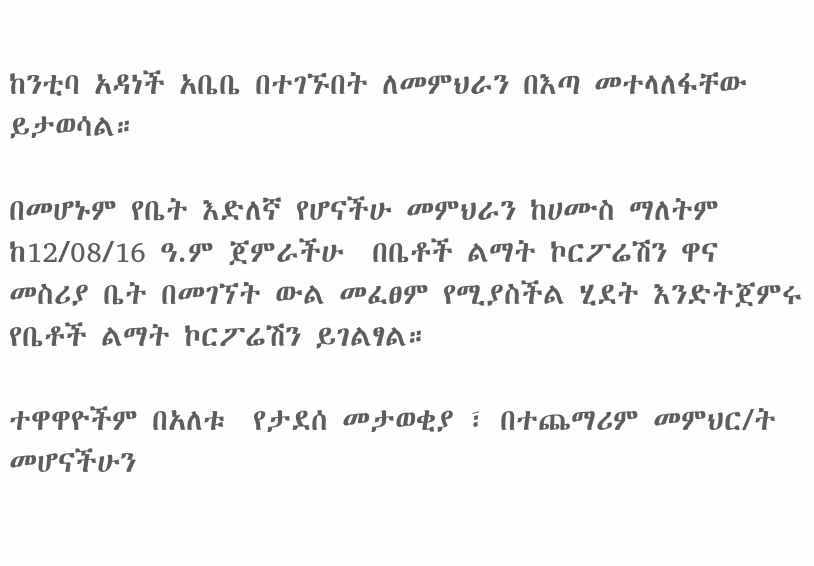ከንቲባ አዳነች አቤቤ በተገኙበት ለመምህራን በእጣ መተላለፋቸው ይታወሳል።

በመሆኑም የቤት እድለኛ የሆናችሁ መምህራን ከሀሙስ ማለትም ከ12/08/16 ዓ.ም ጀምራችሁ  በቤቶች ልማት ኮርፖሬሽን ዋና መስሪያ ቤት በመገኘት ውል መፈፀም የሚያስችል ሂደት እንድትጀምሩ የቤቶች ልማት ኮርፖሬሽን ይገልፃል።

ተዋዋዮችም በአለቱ  የታደሰ መታወቂያ ፣ በተጨማሪም መምህር/ት መሆናችሁን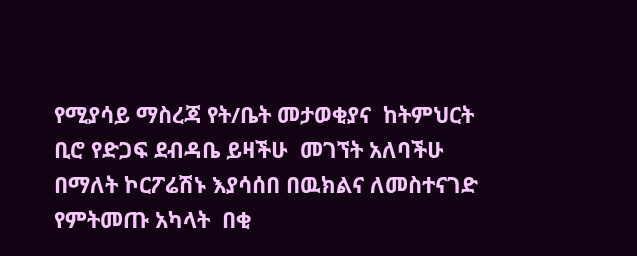የሚያሳይ ማስረጃ የት/ቤት መታወቂያና  ከትምህርት ቢሮ የድጋፍ ደብዳቤ ይዛችሁ  መገኘት አለባችሁ በማለት ኮርፖሬሽኑ እያሳሰበ በዉክልና ለመስተናገድ የምትመጡ አካላት  በቂ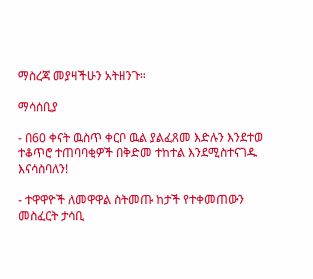ማስረጃ መያዛችሁን አትዘንጉ።

ማሳሰቢያ

- በ60 ቀናት ዉስጥ ቀርቦ ዉል ያልፈጸመ እድሉን እንደተወ ተቆጥሮ ተጠባባቂዎች በቅድመ ተከተል እንደሚስተናገዱ እናሳስባለን!

- ተዋዋዮች ለመዋዋል ስትመጡ ከታች የተቀመጠውን መስፈርት ታሳቢ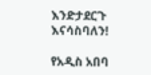እንድታደርጉ እናሳስባለን!

የአዲስ አበባ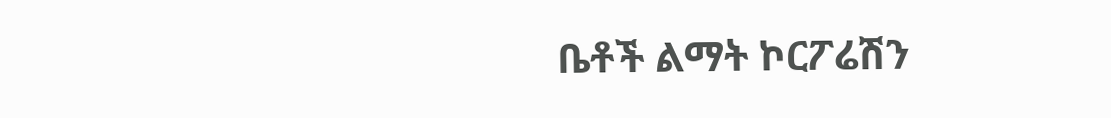ቤቶች ልማት ኮርፖሬሽን